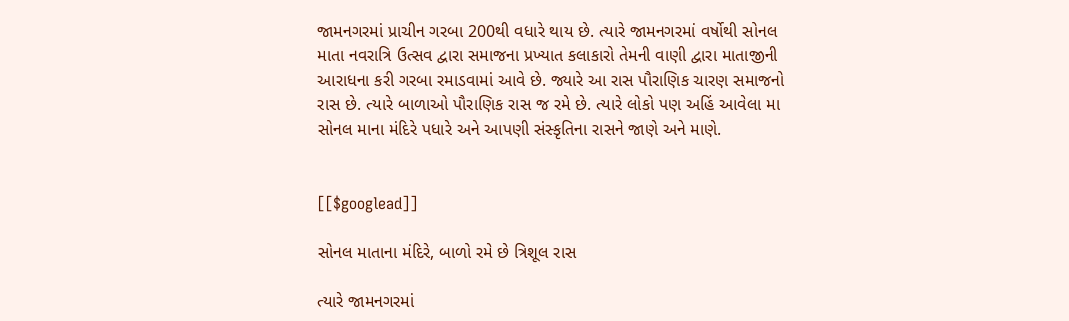જામનગરમાં પ્રાચીન ગરબા 200થી વધારે થાય છે. ત્યારે જામનગરમાં વર્ષોથી સોનલ માતા નવરાત્રિ ઉત્સવ દ્વારા સમાજના પ્રખ્યાત કલાકારો તેમની વાણી દ્વારા માતાજીની આરાધના કરી ગરબા રમાડવામાં આવે છે. જ્યારે આ રાસ પૌરાણિક ચારણ સમાજનો રાસ છે. ત્યારે બાળાઓ પૌરાણિક રાસ જ રમે છે. ત્યારે લોકો પણ અહિં આવેલા મા સોનલ માના મંદિરે પધારે અને આપણી સંસ્કૃતિના રાસને જાણે અને માણે.


[[$googlead]]

સોનલ માતાના મંદિરે, બાળો રમે છે ત્રિશૂલ રાસ

ત્યારે જામનગરમાં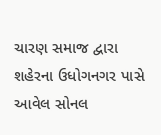ચારણ સમાજ દ્વારા શહેરના ઉધોગનગર પાસે આવેલ સોનલ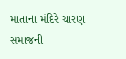માતાના મંદિરે ચારણ સમાજની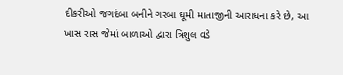દીકરીઓ જગદંબા બનીને ગરબા ઘૂમી માતાજીની આરાધના કરે છે, આ ખાસ રાસ જેમાં બાળાઓ દ્વારા ત્રિશુલ વડે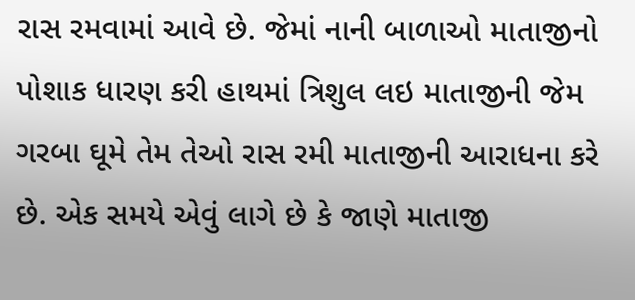રાસ રમવામાં આવે છે. જેમાં નાની બાળાઓ માતાજીનો પોશાક ધારણ કરી હાથમાં ત્રિશુલ લઇ માતાજીની જેમ ગરબા ઘૂમે તેમ તેઓ રાસ રમી માતાજીની આરાધના કરે છે. એક સમયે એવું લાગે છે કે જાણે માતાજી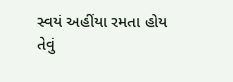સ્વયં અહીંયા રમતા હોય તેવું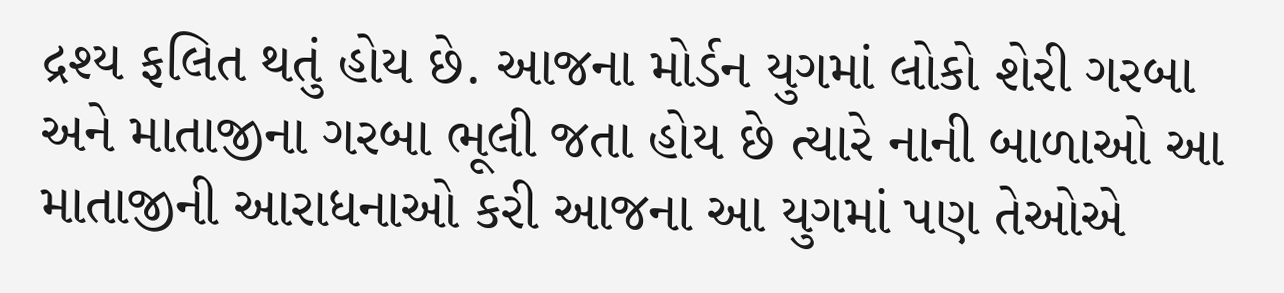દ્રશ્ય ફલિત થતું હોય છે. આજના મોર્ડન યુગમાં લોકો શેરી ગરબા અને માતાજીના ગરબા ભૂલી જતા હોય છે ત્યારે નાની બાળાઓ આ માતાજીની આરાધનાઓ કરી આજના આ યુગમાં પણ તેઓએ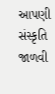આપણી સંસ્કૃતિ જાળવી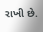રાખી છે.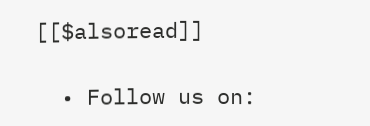[[$alsoread]]

  • Follow us on: